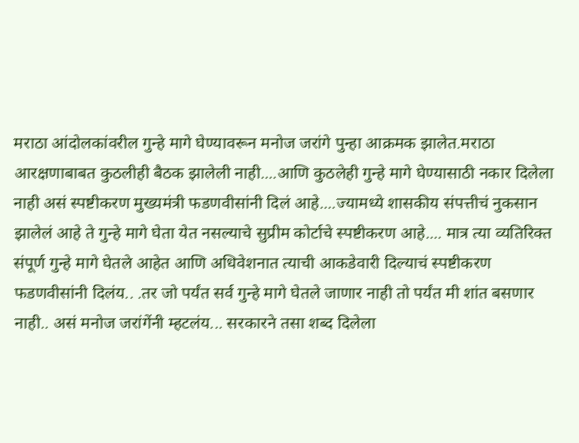मराठा आंदोलकांवरील गुन्हे मागे घेण्यावरून मनोज जरांगे पुन्हा आक्रमक झालेत.मराठा आरक्षणाबाबत कुठलीही बैठक झालेली नाही....आणि कुठलेही गुन्हे मागे घेण्यासाठी नकार दिलेला नाही असं स्पष्टीकरण मुख्यमंत्री फडणवीसांनी दिलं आहे....ज्यामध्ये शासकीय संपत्तीचं नुकसान झालेलं आहे ते गुन्हे मागे घेता येत नसल्याचे सुप्रीम कोर्टाचे स्पष्टीकरण आहे.... मात्र त्या व्यतिरिक्त संपूर्ण गुन्हे मागे घेतले आहेत आणि अधिवेशनात त्याची आकडेवारी दिल्याचं स्पष्टीकरण फडणवीसांनी दिलंय.. .तर जो पर्यंत सर्व गुन्हे मागे घेतले जाणार नाही तो पर्यंत मी शांत बसणार नाही.. असं मनोज जरांगेंनी म्हटलंय... सरकारने तसा शब्द दिलेला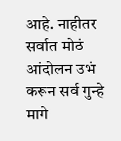आहे. नाहीतर सर्वात मोठं आंदोलन उभं करून सर्व गुन्हे मागे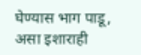घेण्यास भाग पाडू, असा इशाराही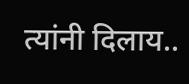त्यांनी दिलाय..